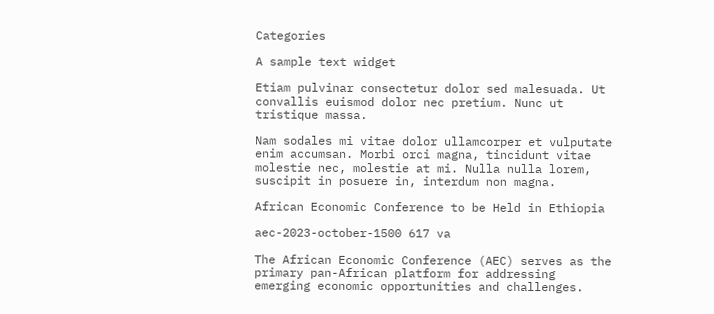Categories

A sample text widget

Etiam pulvinar consectetur dolor sed malesuada. Ut convallis euismod dolor nec pretium. Nunc ut tristique massa.

Nam sodales mi vitae dolor ullamcorper et vulputate enim accumsan. Morbi orci magna, tincidunt vitae molestie nec, molestie at mi. Nulla nulla lorem, suscipit in posuere in, interdum non magna.

African Economic Conference to be Held in Ethiopia

aec-2023-october-1500 617 va

The African Economic Conference (AEC) serves as the primary pan-African platform for addressing emerging economic opportunities and challenges.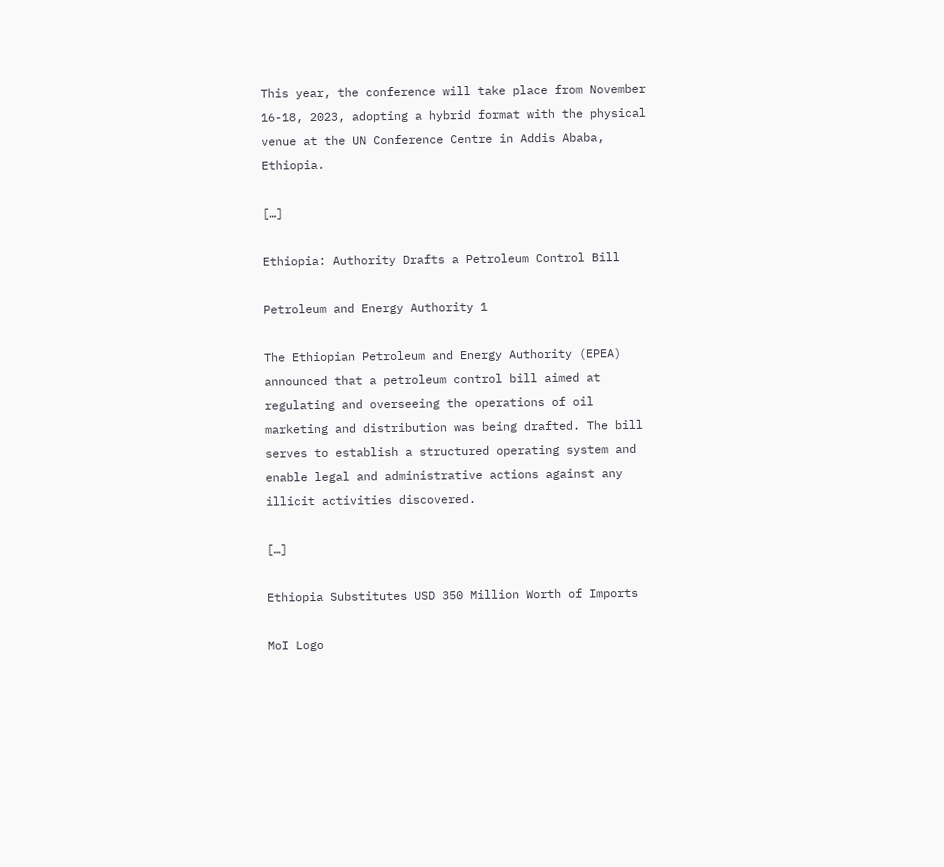This year, the conference will take place from November 16-18, 2023, adopting a hybrid format with the physical venue at the UN Conference Centre in Addis Ababa, Ethiopia.

[…]

Ethiopia: Authority Drafts a Petroleum Control Bill

Petroleum and Energy Authority 1

The Ethiopian Petroleum and Energy Authority (EPEA) announced that a petroleum control bill aimed at regulating and overseeing the operations of oil marketing and distribution was being drafted. The bill serves to establish a structured operating system and enable legal and administrative actions against any illicit activities discovered.

[…]

Ethiopia Substitutes USD 350 Million Worth of Imports

MoI Logo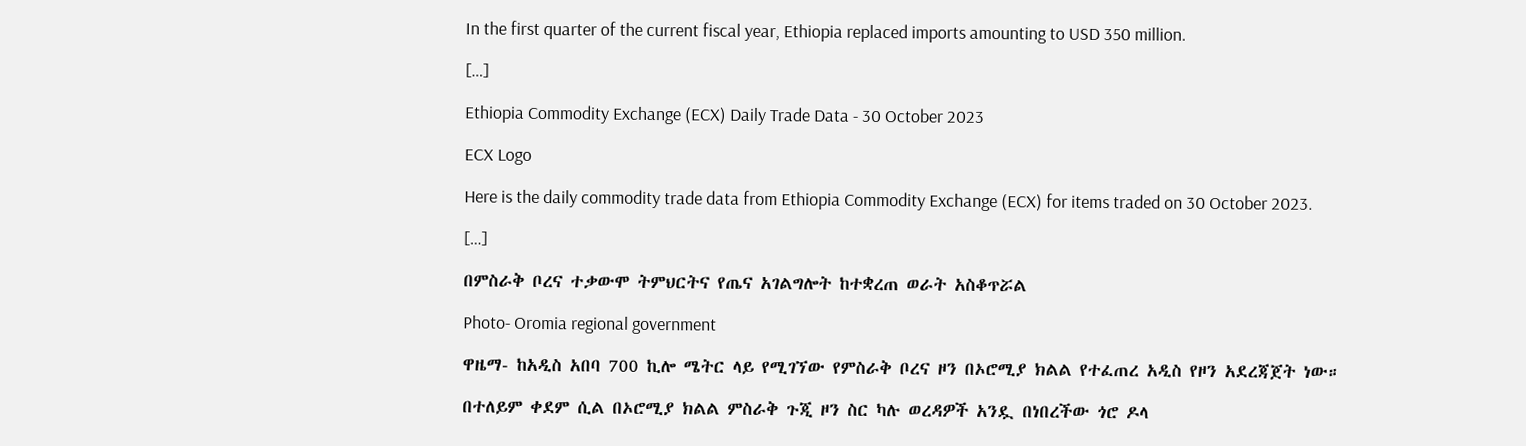In the first quarter of the current fiscal year, Ethiopia replaced imports amounting to USD 350 million.

[…]

Ethiopia Commodity Exchange (ECX) Daily Trade Data - 30 October 2023

ECX Logo

Here is the daily commodity trade data from Ethiopia Commodity Exchange (ECX) for items traded on 30 October 2023.

[…]

በምስራቅ ቦረና ተቃውሞ ትምህርትና የጤና አገልግሎት ከተቋረጠ ወራት አስቆጥሯል

Photo- Oromia regional government

ዋዜማ- ከአዲስ አበባ 700 ኪሎ ሜትር ላይ የሚገኘው የምስራቅ ቦረና ዞን በኦሮሚያ ክልል የተፈጠረ አዲስ የዞን አደረጃጀት ነው።

በተለይም ቀደም ሲል በኦሮሚያ ክልል ምስራቅ ጉጂ ዞን ስር ካሉ ወረዳዎች አንዷ በነበረችው ጎሮ ዶላ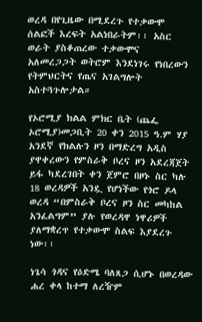ወረዳ በየጊዜው በሚደረጉ የተቃውሞ ሰልፎች እረፍት አልነበራትም፡፡ አስር ወራት ያስቆጠረው ተቃውሞና አለመረጋጋት ወትሮም እንደነገሩ የነበረውን የትምህርትና የጤና አገልግሎት አስተጓጉሎታል።

የኦሮሚያ ክልል ምክር ቤት (ጨፌ ኦሮሚያ)መጋቢት 20 ቀን 2015 ዓ.ም ሃያ አንደኛ የክልሉን ዞን በማድረግ አዲስ ያዋቀረውን የምስራቅ ቦረና ዞን አደረጃጀት ይፋ ካደረገበት ቀን ጀምሮ በዞኑ ስር ካሉ 18 ወረዳዎች አንዷ የሆነችው የጎሮ ዶላ ወረዳ “በምስራቅ ቦረና ዞን ስር መካከል አንፈልግም” ያሉ የወረዳዋ ነዋሪዎች ያለማቋረጥ የተቃውሞ ስልፍ እያደረጉ ነው፡፡

ነጌሳ ጎዳና የዕድሜ ባለጸጋ ሲሆኑ በወረዳው ሐረ ቀላ ከተማ ለረዥም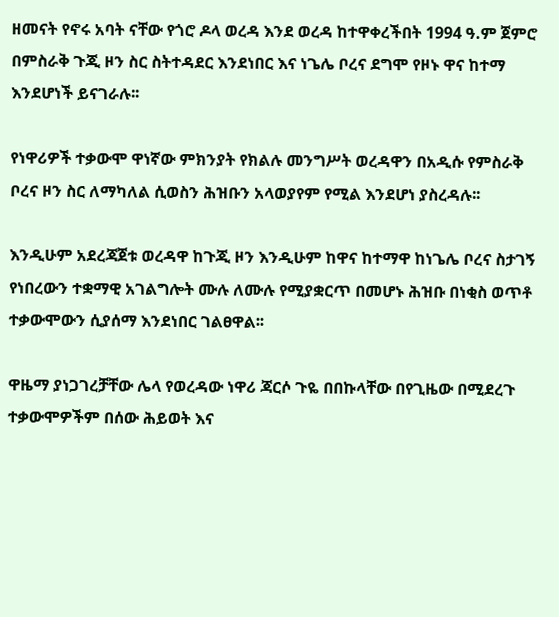ዘመናት የኖሩ አባት ናቸው የጎሮ ዶላ ወረዳ እንደ ወረዳ ከተዋቀረችበት 1994 ዓ.ም ጀምሮ በምስራቅ ጉጂ ዞን ስር ስትተዳደር እንደነበር እና ነጌሌ ቦረና ደግሞ የዞኑ ዋና ከተማ እንደሆነች ይናገራሉ፡፡

የነዋሪዎች ተቃውሞ ዋነኛው ምክንያት የክልሉ መንግሥት ወረዳዋን በአዲሱ የምስራቅ ቦረና ዞን ስር ለማካለል ሲወስን ሕዝቡን አላወያየም የሚል እንደሆነ ያስረዳሉ፡፡

እንዲሁም አደረጃጀቱ ወረዳዋ ከጉጂ ዞን እንዲሁም ከዋና ከተማዋ ከነጌሌ ቦረና ስታገኝ የነበረውን ተቋማዊ አገልግሎት ሙሉ ለሙሉ የሚያቋርጥ በመሆኑ ሕዝቡ በነቂስ ወጥቶ ተቃውሞውን ሲያሰማ እንደነበር ገልፀዋል፡፡

ዋዜማ ያነጋገረቻቸው ሌላ የወረዳው ነዋሪ ጃርሶ ጉዬ በበኩላቸው በየጊዜው በሚደረጉ ተቃውሞዎችም በሰው ሕይወት እና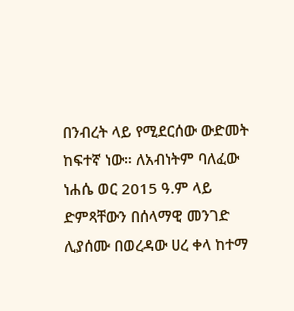በንብረት ላይ የሚደርሰው ውድመት ከፍተኛ ነው። ለአብነትም ባለፈው ነሐሴ ወር 2015 ዓ.ም ላይ ድምጻቸውን በሰላማዊ መንገድ ሊያሰሙ በወረዳው ሀረ ቀላ ከተማ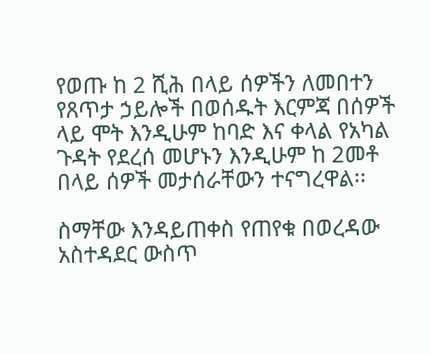የወጡ ከ 2 ሺሕ በላይ ሰዎችን ለመበተን የጸጥታ ኃይሎች በወሰዱት እርምጃ በሰዎች ላይ ሞት እንዲሁም ከባድ እና ቀላል የአካል ጉዳት የደረሰ መሆኑን እንዲሁም ከ 2መቶ በላይ ሰዎች መታሰራቸውን ተናግረዋል፡፡

ስማቸው እንዳይጠቀስ የጠየቁ በወረዳው አስተዳደር ውስጥ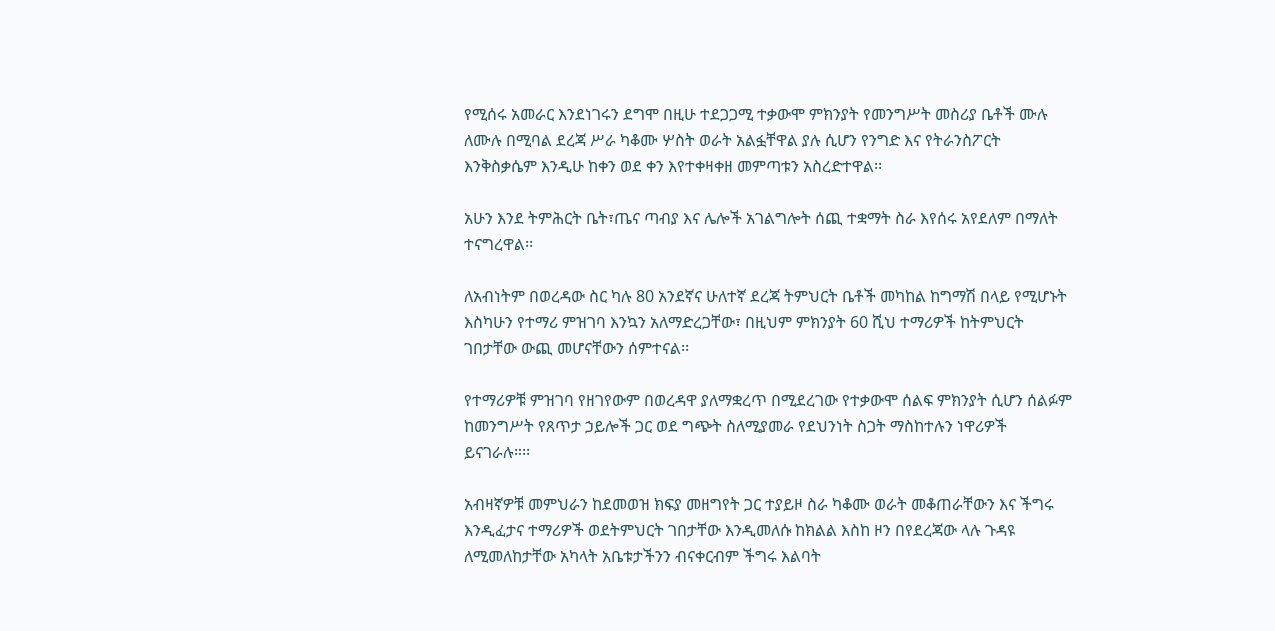የሚሰሩ አመራር እንደነገሩን ደግሞ በዚሁ ተደጋጋሚ ተቃውሞ ምክንያት የመንግሥት መስሪያ ቤቶች ሙሉ ለሙሉ በሚባል ደረጃ ሥራ ካቆሙ ሦስት ወራት አልፏቸዋል ያሉ ሲሆን የንግድ እና የትራንስፖርት እንቅስቃሴም እንዲሁ ከቀን ወደ ቀን እየተቀዛቀዘ መምጣቱን አስረድተዋል፡፡

አሁን እንደ ትምሕርት ቤት፣ጤና ጣብያ እና ሌሎች አገልግሎት ሰጪ ተቋማት ስራ እየሰሩ አየደለም በማለት ተናግረዋል፡፡

ለአብነትም በወረዳው ስር ካሉ 80 አንደኛና ሁለተኛ ደረጃ ትምህርት ቤቶች መካከል ከግማሽ በላይ የሚሆኑት እስካሁን የተማሪ ምዝገባ እንኳን አለማድረጋቸው፣ በዚህም ምክንያት 60 ሺህ ተማሪዎች ከትምህርት ገበታቸው ውጪ መሆናቸውን ሰምተናል፡፡

የተማሪዎቹ ምዝገባ የዘገየውም በወረዳዋ ያለማቋረጥ በሚደረገው የተቃውሞ ሰልፍ ምክንያት ሲሆን ሰልፉም ከመንግሥት የጸጥታ ኃይሎች ጋር ወደ ግጭት ስለሚያመራ የደህንነት ስጋት ማስከተሉን ነዋሪዎች ይናገራሉ።፡፡

አብዛኛዎቹ መምህራን ከደመወዝ ክፍያ መዘግየት ጋር ተያይዞ ስራ ካቆሙ ወራት መቆጠራቸውን እና ችግሩ እንዲፈታና ተማሪዎች ወደትምህርት ገበታቸው እንዲመለሱ ከክልል እስከ ዞን በየደረጃው ላሉ ጉዳዩ ለሚመለከታቸው አካላት አቤቱታችንን ብናቀርብም ችግሩ እልባት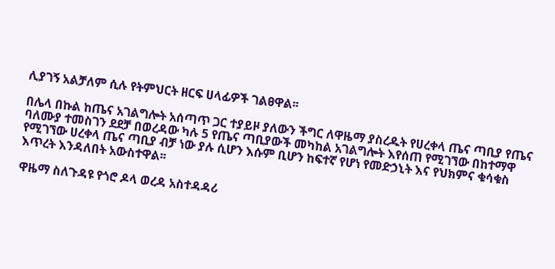ሊያገኝ አልቻለም ሲሉ የትምህርት ዘርፍ ሀላፊዎች ገልፀዋል፡፡

በሌላ በኩል ከጤና አገልግሎት አሰጣጥ ጋር ተያይዞ ያለውን ችግር ለዋዜማ ያስረዱት የሀረቀላ ጤና ጣቢያ የጤና ባለሙያ ተመስገን ደደቻ በወረዳው ካሉ 5 የጤና ጣቢያውች መካከል አገልግሎት እየሰጠ የሚገኘው በከተማዋ የሚገኘው ሀረቀላ ጤና ጣቢያ ብቻ ነው ያሉ ሲሆን እሱም ቢሆን ከፍተኛ የሆነ የመድኃኒት እና የህክምና ቁሳቁስ እጥረት እንዳለበት አውስተዋል፡፡

ዋዜማ ስለጉዳዩ የጎሮ ዶላ ወረዳ አስተዳዳሪ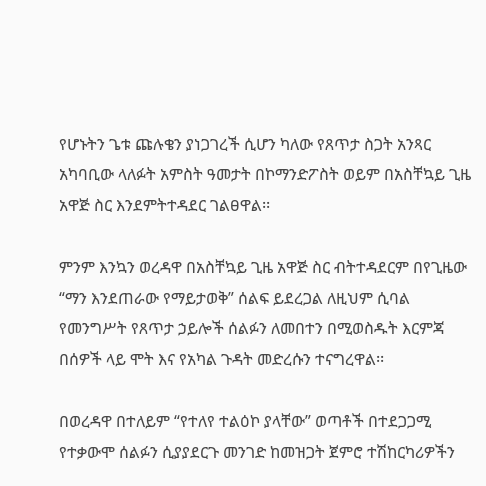የሆኑትን ጌቱ ጩሉቄን ያነጋገረች ሲሆን ካለው የጸጥታ ስጋት አንጻር አካባቢው ላለፉት አምስት ዓመታት በኮማንድፖስት ወይም በአስቸኳይ ጊዜ አዋጅ ስር እንደምትተዳደር ገልፀዋል፡፡

ምንም እንኳን ወረዳዋ በአስቸኳይ ጊዜ አዋጅ ስር ብትተዳደርም በየጊዜው “ማን እንደጠራው የማይታወቅ” ሰልፍ ይደረጋል ለዚህም ሲባል የመንግሥት የጸጥታ ኃይሎች ሰልፉን ለመበተን በሚወስዱት እርምጃ በሰዎች ላይ ሞት እና የአካል ጉዳት መድረሱን ተናግረዋል፡፡

በወረዳዋ በተለይም “የተለየ ተልዕኮ ያላቸው” ወጣቶች በተደጋጋሚ የተቃውሞ ሰልፉን ሲያያደርጉ መንገድ ከመዝጋት ጀምሮ ተሽከርካሪዎችን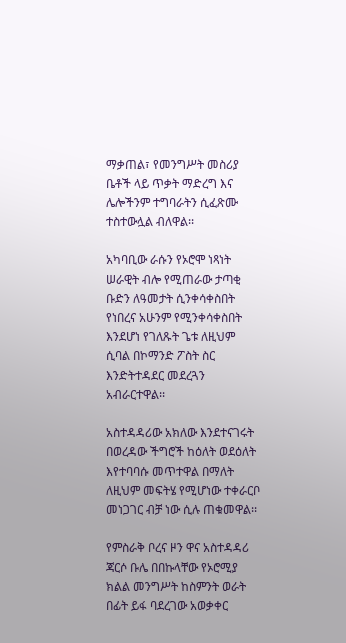ማቃጠል፣ የመንግሥት መስሪያ ቤቶች ላይ ጥቃት ማድረግ እና ሌሎችንም ተግባራትን ሲፈጽሙ ተስተውሏል ብለዋል፡፡

አካባቢው ራሱን የኦሮሞ ነጻነት ሠራዊት ብሎ የሚጠራው ታጣቂ ቡድን ለዓመታት ሲንቀሳቀስበት የነበረና አሁንም የሚንቀሳቀስበት እንደሆነ የገለጹት ጌቱ ለዚህም ሲባል በኮማንድ ፖስት ስር እንድትተዳደር መደረጓን አብራርተዋል፡፡

አስተዳዳሪው አክለው እንደተናገሩት በወረዳው ችግሮች ከዕለት ወደዕለት እየተባባሱ መጥተዋል በማለት ለዚህም መፍትሄ የሚሆነው ተቀራርቦ መነጋገር ብቻ ነው ሲሉ ጠቁመዋል፡፡

የምስራቅ ቦረና ዞን ዋና አስተዳዳሪ ጃርሶ ቡሌ በበኩላቸው የኦሮሚያ ክልል መንግሥት ከስምንት ወራት በፊት ይፋ ባደረገው አወቃቀር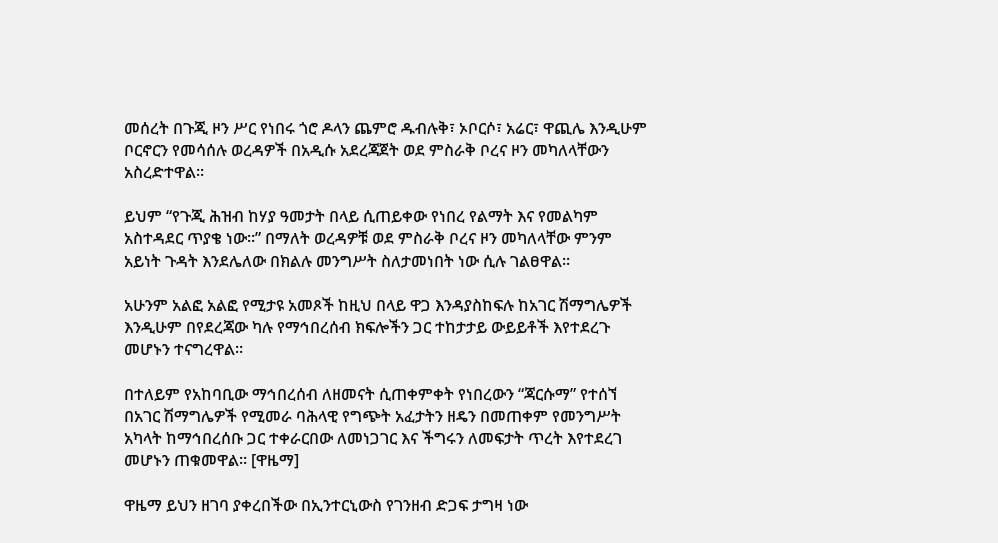መሰረት በጉጂ ዞን ሥር የነበሩ ጎሮ ዶላን ጨምሮ ዱብሉቅ፣ ኦቦርሶ፣ አሬር፣ ዋጪሌ እንዲሁም ቦርኖርን የመሳሰሉ ወረዳዎች በአዲሱ አደረጃጀት ወደ ምስራቅ ቦረና ዞን መካለላቸውን አስረድተዋል፡፡

ይህም “የጉጂ ሕዝብ ከሃያ ዓመታት በላይ ሲጠይቀው የነበረ የልማት እና የመልካም አስተዳደር ጥያቄ ነው።” በማለት ወረዳዎቹ ወደ ምስራቅ ቦረና ዞን መካለላቸው ምንም አይነት ጉዳት እንደሌለው በክልሉ መንግሥት ስለታመነበት ነው ሲሉ ገልፀዋል፡፡

አሁንም አልፎ አልፎ የሚታዩ አመጾች ከዚህ በላይ ዋጋ እንዳያስከፍሉ ከአገር ሽማግሌዎች እንዲሁም በየደረጃው ካሉ የማኅበረሰብ ክፍሎችን ጋር ተከታታይ ውይይቶች እየተደረጉ መሆኑን ተናግረዋል፡፡

በተለይም የአከባቢው ማኅበረሰብ ለዘመናት ሲጠቀምቀት የነበረውን “ጃርሱማ” የተሰኘ በአገር ሽማግሌዎች የሚመራ ባሕላዊ የግጭት አፈታትን ዘዴን በመጠቀም የመንግሥት አካላት ከማኅበረሰቡ ጋር ተቀራርበው ለመነጋገር እና ችግሩን ለመፍታት ጥረት እየተደረገ መሆኑን ጠቁመዋል፡፡ [ዋዜማ]

ዋዜማ ይህን ዘገባ ያቀረበችው በኢንተርኒውስ የገንዘብ ድጋፍ ታግዛ ነው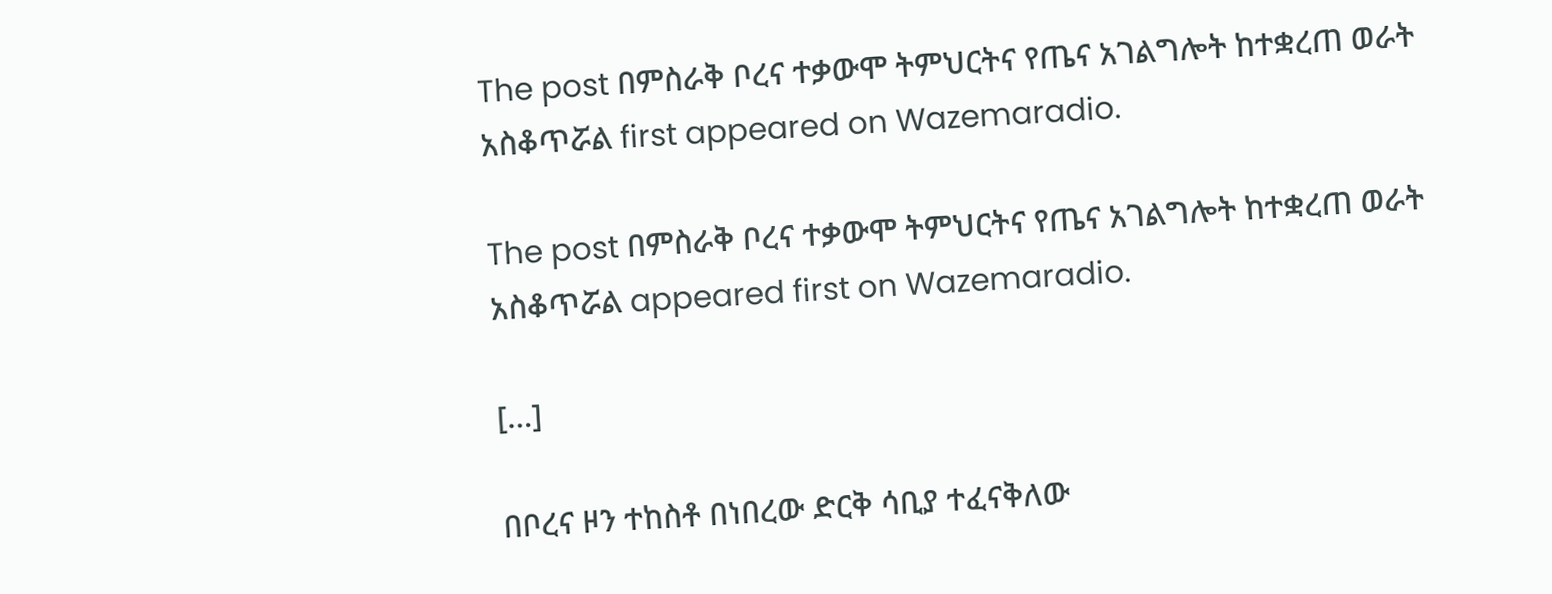The post በምስራቅ ቦረና ተቃውሞ ትምህርትና የጤና አገልግሎት ከተቋረጠ ወራት አስቆጥሯል first appeared on Wazemaradio.

The post በምስራቅ ቦረና ተቃውሞ ትምህርትና የጤና አገልግሎት ከተቋረጠ ወራት አስቆጥሯል appeared first on Wazemaradio.

[…]

በቦረና ዞን ተከስቶ በነበረው ድርቅ ሳቢያ ተፈናቅለው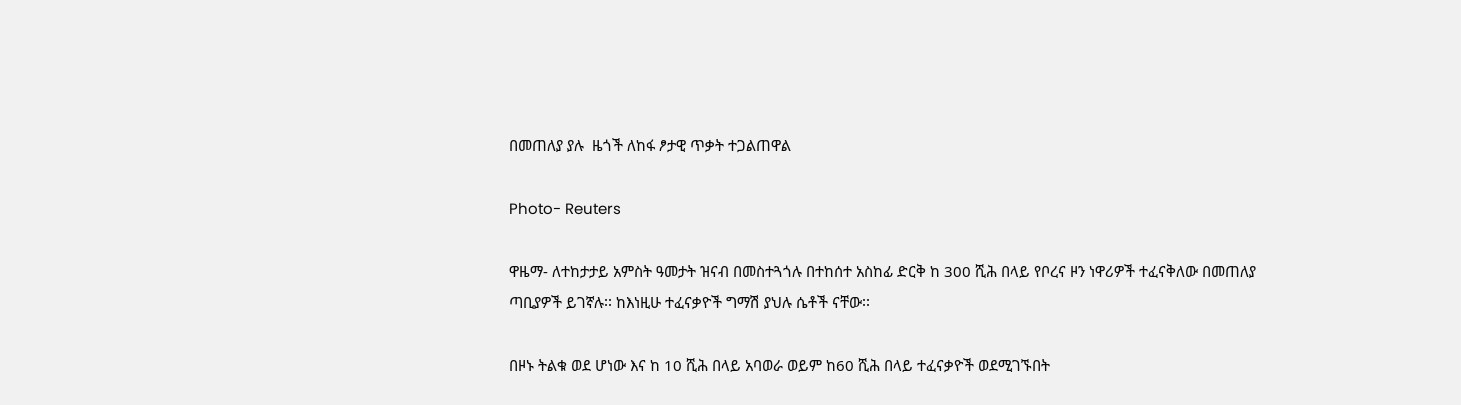በመጠለያ ያሉ  ዜጎች ለከፋ ፆታዊ ጥቃት ተጋልጠዋል

Photo- Reuters

ዋዜማ- ለተከታታይ አምስት ዓመታት ዝናብ በመስተጓጎሉ በተከሰተ አስከፊ ድርቅ ከ 300 ሺሕ በላይ የቦረና ዞን ነዋሪዎች ተፈናቅለው በመጠለያ ጣቢያዎች ይገኛሉ፡፡ ከእነዚሁ ተፈናቃዮች ግማሽ ያህሉ ሴቶች ናቸው፡፡

በዞኑ ትልቁ ወደ ሆነው እና ከ 10 ሺሕ በላይ አባወራ ወይም ከ60 ሺሕ በላይ ተፈናቃዮች ወደሚገኙበት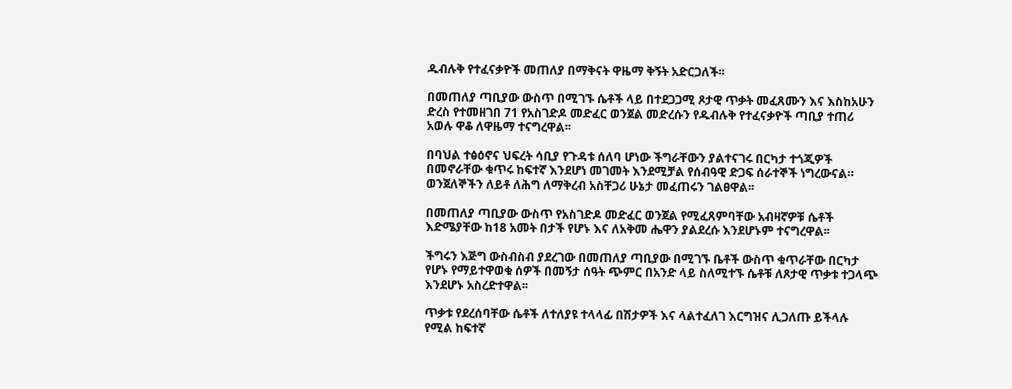ዱብሉቅ የተፈናቃዮች መጠለያ በማቅናት ዋዜማ ቅኝት አድርጋለች፡፡

በመጠለያ ጣቢያው ውስጥ በሚገኙ ሴቶች ላይ በተደጋጋሚ ጾታዊ ጥቃት መፈጸሙን እና እስከአሁን ድረስ የተመዘገበ 71 የአስገድዶ መድፈር ወንጀል መድረሱን የዱብሉቅ የተፈናቃዮች ጣቢያ ተጠሪ አወሉ ዋቆ ለዋዜማ ተናግረዋል፡፡

በባህል ተፅዕኖና ህፍረት ሳቢያ የጉዳቱ ሰለባ ሆነው ችግራቸውን ያልተናገሩ በርካታ ተጎጂዎች በመኖራቸው ቁጥሩ ከፍተኛ እንደሆነ መገመት እንደሚቻል የሰብዓዊ ድጋፍ ሰራተኞች ነግረውናል። ወንጀለኞችን ለይቶ ለሕግ ለማቅረብ አስቸጋሪ ሁኔታ መፈጠሩን ገልፀዋል፡፡

በመጠለያ ጣቢያው ውስጥ የአስገድዶ መድፈር ወንጀል የሚፈጸምባቸው አብዛኛዎቹ ሴቶች እድሜያቸው ከ18 አመት በታች የሆኑ እና ለአቅመ ሔዋን ያልደረሱ እንደሆኑም ተናግረዋል፡፡

ችግሩን እጅግ ውስብስብ ያደረገው በመጠለያ ጣቢያው በሚገኙ ቤቶች ውስጥ ቁጥራቸው በርካታ የሆኑ የማይተዋወቁ ሰዎች በመኝታ ሰዓት ጭምር በአንድ ላይ ስለሚተኙ ሴቶቹ ለጾታዊ ጥቃቱ ተጋላጭ እንደሆኑ አስረድተዋል፡፡

ጥቃቱ የደረሰባቸው ሴቶች ለተለያዩ ተላላፊ በሽታዎች እና ላልተፈለገ እርግዝና ሊጋለጡ ይችላሉ የሚል ከፍተኛ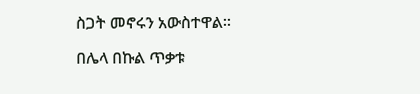ስጋት መኖሩን አውስተዋል፡፡

በሌላ በኩል ጥቃቱ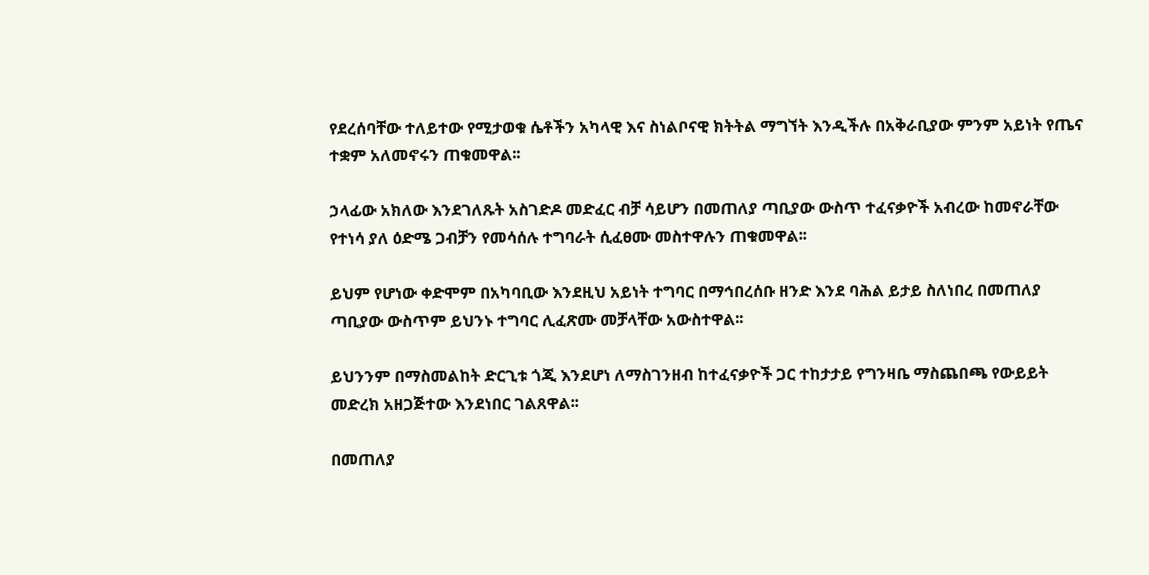የደረሰባቸው ተለይተው የሚታወቁ ሴቶችን አካላዊ እና ስነልቦናዊ ክትትል ማግኘት እንዲችሉ በአቅራቢያው ምንም አይነት የጤና ተቋም አለመኖሩን ጠቁመዋል፡፡

ኃላፊው አክለው እንደገለጹት አስገድዶ መድፈር ብቻ ሳይሆን በመጠለያ ጣቢያው ውስጥ ተፈናቃዮች አብረው ከመኖራቸው የተነሳ ያለ ዕድሜ ጋብቻን የመሳሰሉ ተግባራት ሲፈፀሙ መስተዋሉን ጠቁመዋል፡፡

ይህም የሆነው ቀድሞም በአካባቢው እንደዚህ አይነት ተግባር በማኅበረሰቡ ዘንድ እንደ ባሕል ይታይ ስለነበረ በመጠለያ ጣቢያው ውስጥም ይህንኑ ተግባር ሊፈጽሙ መቻላቸው አውስተዋል፡፡

ይህንንም በማስመልከት ድርጊቱ ጎጂ እንደሆነ ለማስገንዘብ ከተፈናቃዮች ጋር ተከታታይ የግንዛቤ ማስጨበጫ የውይይት መድረክ አዘጋጅተው እንደነበር ገልጸዋል፡፡

በመጠለያ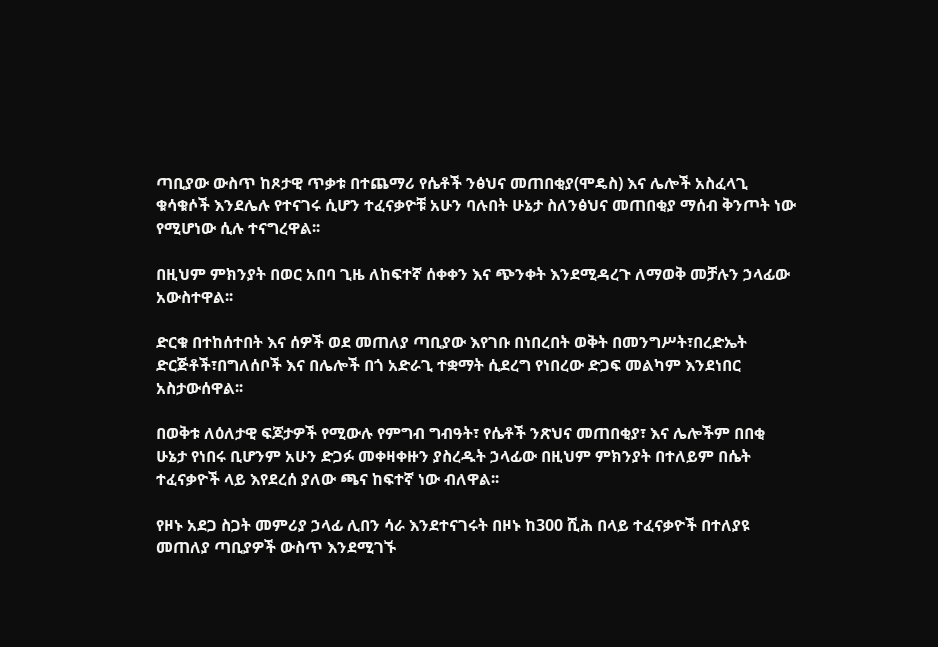ጣቢያው ውስጥ ከጾታዊ ጥቃቱ በተጨማሪ የሴቶች ንፅህና መጠበቂያ(ሞዴስ) እና ሌሎች አስፈላጊ ቁሳቁሶች እንደሌሉ የተናገሩ ሲሆን ተፈናቃዮቹ አሁን ባሉበት ሁኔታ ስለንፅህና መጠበቂያ ማሰብ ቅንጦት ነው የሚሆነው ሲሉ ተናግረዋል፡፡

በዚህም ምክንያት በወር አበባ ጊዜ ለከፍተኛ ሰቀቀን እና ጭንቀት እንደሚዳረጉ ለማወቅ መቻሉን ኃላፊው አውስተዋል፡፡

ድርቁ በተከሰተበት እና ሰዎች ወደ መጠለያ ጣቢያው እየገቡ በነበረበት ወቅት በመንግሥት፣በረድኤት ድርጅቶች፣በግለሰቦች እና በሌሎች በጎ አድራጊ ተቋማት ሲደረግ የነበረው ድጋፍ መልካም እንደነበር አስታውሰዋል፡፡

በወቅቱ ለዕለታዊ ፍጆታዎች የሚውሉ የምግብ ግብዓት፣ የሴቶች ንጽህና መጠበቂያ፣ እና ሌሎችም በበቂ ሁኔታ የነበሩ ቢሆንም አሁን ድጋፉ መቀዛቀዙን ያስረዱት ኃላፊው በዚህም ምክንያት በተለይም በሴት ተፈናቃዮች ላይ እየደረሰ ያለው ጫና ከፍተኛ ነው ብለዋል፡፡

የዞኑ አደጋ ስጋት መምሪያ ኃላፊ ሊበን ሳራ እንደተናገሩት በዞኑ ከ300 ሺሕ በላይ ተፈናቃዮች በተለያዩ መጠለያ ጣቢያዎች ውስጥ እንደሚገኙ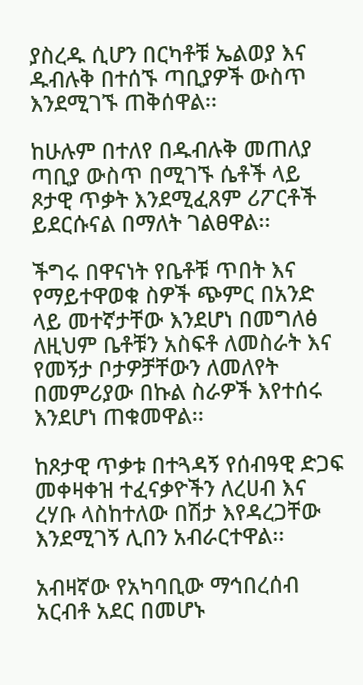ያስረዱ ሲሆን በርካቶቹ ኤልወያ እና ዱብሉቅ በተሰኙ ጣቢያዎች ውስጥ እንደሚገኙ ጠቅሰዋል፡፡

ከሁሉም በተለየ በዱብሉቅ መጠለያ ጣቢያ ውስጥ በሚገኙ ሴቶች ላይ ጾታዊ ጥቃት እንደሚፈጸም ሪፖርቶች ይደርሱናል በማለት ገልፀዋል፡፡

ችግሩ በዋናነት የቤቶቹ ጥበት እና የማይተዋወቁ ስዎች ጭምር በአንድ ላይ መተኛታቸው እንደሆነ በመግለፅ ለዚህም ቤቶቹን አስፍቶ ለመስራት እና የመኝታ ቦታዎቻቸውን ለመለየት በመምሪያው በኩል ስራዎች እየተሰሩ እንደሆነ ጠቁመዋል፡፡

ከጾታዊ ጥቃቱ በተጓዳኝ የሰብዓዊ ድጋፍ መቀዛቀዝ ተፈናቃዮችን ለረሀብ እና ረሃቡ ላስከተለው በሽታ እየዳረጋቸው እንደሚገኝ ሊበን አብራርተዋል፡፡

አብዛኛው የአካባቢው ማኅበረሰብ አርብቶ አደር በመሆኑ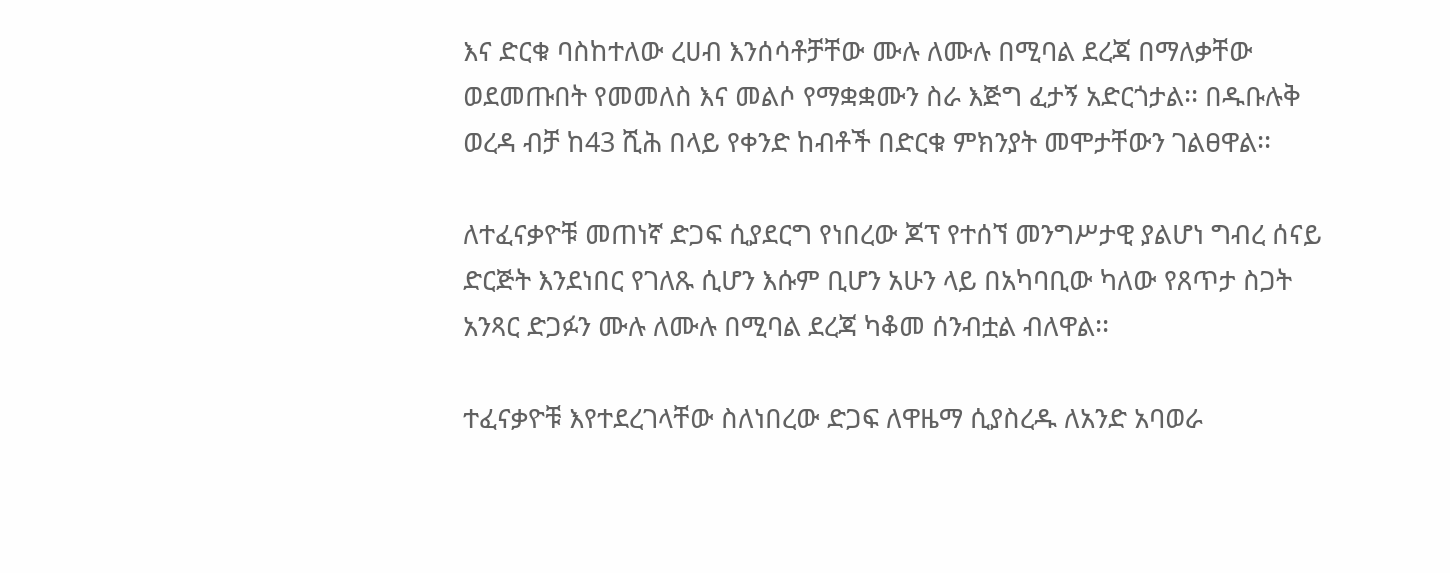እና ድርቁ ባስከተለው ረሀብ እንሰሳቶቻቸው ሙሉ ለሙሉ በሚባል ደረጃ በማለቃቸው ወደመጡበት የመመለስ እና መልሶ የማቋቋሙን ስራ እጅግ ፈታኝ አድርጎታል፡፡ በዱቡሉቅ ወረዳ ብቻ ከ43 ሺሕ በላይ የቀንድ ከብቶች በድርቁ ምክንያት መሞታቸውን ገልፀዋል፡፡

ለተፈናቃዮቹ መጠነኛ ድጋፍ ሲያደርግ የነበረው ጆፕ የተሰኘ መንግሥታዊ ያልሆነ ግብረ ሰናይ ድርጅት እንደነበር የገለጹ ሲሆን እሱም ቢሆን አሁን ላይ በአካባቢው ካለው የጸጥታ ስጋት አንጻር ድጋፉን ሙሉ ለሙሉ በሚባል ደረጃ ካቆመ ሰንብቷል ብለዋል፡፡

ተፈናቃዮቹ እየተደረገላቸው ስለነበረው ድጋፍ ለዋዜማ ሲያስረዱ ለአንድ አባወራ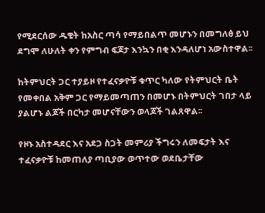የሚደርሰው ዱቄት ከአስር ጣሳ የማይበልጥ መሆኑን በመግለፅ ይህ ደግሞ ለሁለት ቀን የምግብ ፍጆታ እንኳን በቂ እንዳለሆነ አውስተዋል፡፡

ከትምህርት ጋር ተያይዞ የተፈናቃዮቹ ቁጥር ካለው የትምህርት ቤት የመቀበል አቅም ጋር የማይመጣጠን በመሆኑ በትምህርት ገበታ ላይ ያልሆኑ ልጆች በርካታ መሆናቸውን ወላጆች ገልጸዋል፡፡

የዞኑ አስተዳደር እና አደጋ ስጋት መምሪያ ችግሩን ለመፍታት እና ተፈናቃዮቹ ከመጠለያ ጣቢያው ወጥተው ወደቤታቸው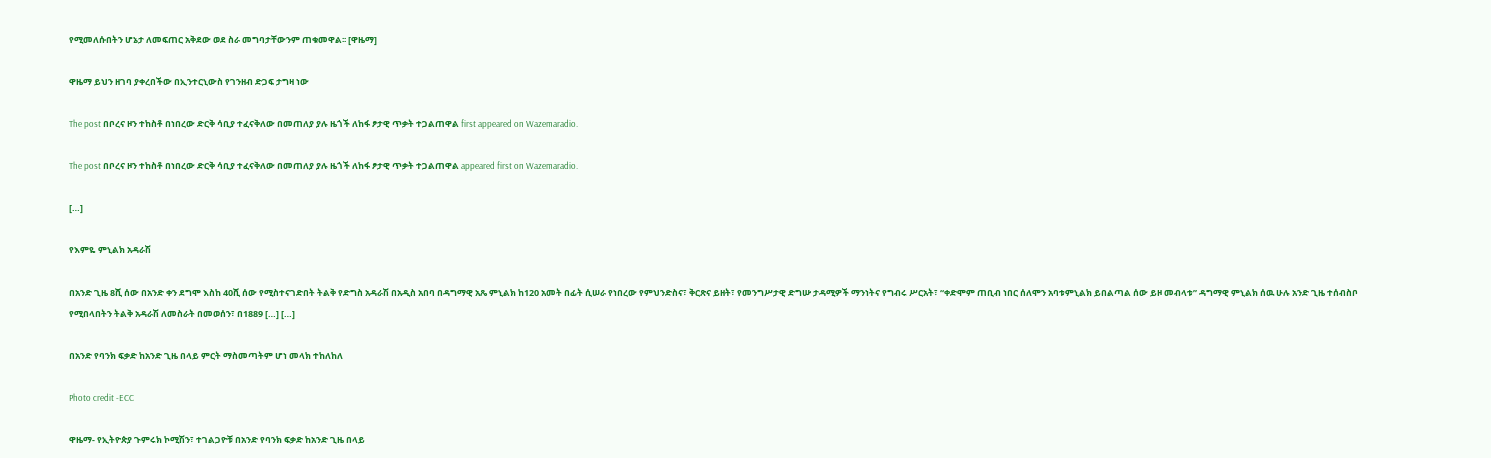የሚመለሱበትን ሆኔታ ለመፍጠር አቅደው ወደ ስራ መግባታቸውንም ጠቁመዋል፡፡ [ዋዜማ]

ዋዜማ ይህን ዘገባ ያቀረበችው በኢንተርኒውስ የገንዘብ ድጋፍ ታግዛ ነው

The post በቦረና ዞን ተከስቶ በነበረው ድርቅ ሳቢያ ተፈናቅለው በመጠለያ ያሉ ዜጎች ለከፋ ፆታዊ ጥቃት ተጋልጠዋል first appeared on Wazemaradio.

The post በቦረና ዞን ተከስቶ በነበረው ድርቅ ሳቢያ ተፈናቅለው በመጠለያ ያሉ ዜጎች ለከፋ ፆታዊ ጥቃት ተጋልጠዋል appeared first on Wazemaradio.

[…]

የእምዬ ምኒልክ አዳራሽ

በአንድ ጊዜ 8ሺ ሰው በአንድ ቀን ደግሞ እስከ 40ሺ ሰው የሚስተናገድበት ትልቅ የድግስ አዳራሽ በአዲስ አበባ በዳግማዊ አጼ ምኒልክ ከ120 አመት በፊት ሲሠራ የነበረው የምህንድስና፣ ቅርጽና ይዘት፣ የመንግሥታዊ ድግሡ ታዳሚዎች ማንነትና የግብሩ ሥርአት፣ “ቀድሞም ጠቢብ ነበር ሰለሞን አባቱምኒልክ ይበልጣል ሰው ይዞ መብላቱ” ዳግማዊ ምኒልክ ሰዉ ሁሉ አንድ ጊዜ ተሰብስቦ የሚበላበትን ትልቅ አዳራሽ ለመስራት በመወሰን፣ በ1889 […] […]

በአንድ የባንክ ፍቃድ ከአንድ ጊዜ በላይ ምርት ማስመጣትም ሆነ መላክ ተከለከለ

Photo credit -ECC

ዋዜማ- የኢትዮጵያ ጉምሩክ ኮሚሽን፣ ተገልጋዮቹ በአንድ የባንክ ፍቃድ ከአንድ ጊዜ በላይ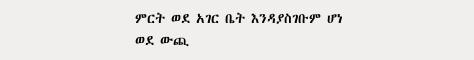ምርት ወደ አገር ቤት እንዳያስገቡም ሆነ ወደ ውጪ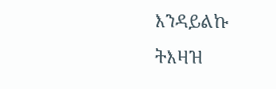እንዳይልኩ ትእዛዝ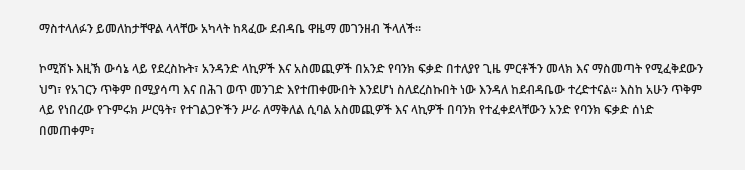ማስተላለፉን ይመለከታቸዋል ላላቸው አካላት ከጻፈው ደብዳቤ ዋዜማ መገንዘብ ችላለች።

ኮሚሽኑ እዚኽ ውሳኔ ላይ የደረስኩት፣ አንዳንድ ላኪዎች እና አስመጪዎች በአንድ የባንክ ፍቃድ በተለያየ ጊዜ ምርቶችን መላክ እና ማስመጣት የሚፈቅደውን ህግ፣ የአገርን ጥቅም በሚያሳጣ እና በሕገ ወጥ መንገድ እየተጠቀሙበት እንደሆነ ስለደረስኩበት ነው እንዳለ ከደብዳቤው ተረድተናል። እስከ አሁን ጥቅም ላይ የነበረው የጉምሩክ ሥርዓት፣ የተገልጋዮችን ሥራ ለማቅለል ሲባል አስመጪዎች እና ላኪዎች በባንክ የተፈቀደላቸውን አንድ የባንክ ፍቃድ ሰነድ በመጠቀም፣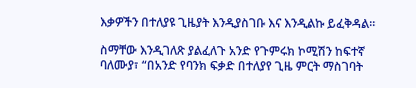እቃዎችን በተለያዩ ጊዜያት እንዲያስገቡ እና እንዲልኩ ይፈቅዳል።

ስማቸው እንዲገለጽ ያልፈለጉ አንድ የጉምሩክ ኮሚሽን ከፍተኛ ባለሙያ፣ “በአንድ የባንክ ፍቃድ በተለያየ ጊዜ ምርት ማስገባት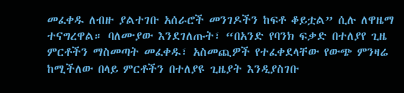መፈቀዱ ለብዙ ያልተገቡ አሰራሮች መንገዶችን ከፍቶ ቆይቷል” ሲሉ ለዋዜማ ተናግረዋል። ባለሙያው እንደገለጡት፣ “በአንድ የባንክ ፍቃድ በተለያየ ጊዜ ምርቶችን ማስመጣት መፈቀዱ፣ አስመጪዎች የተፈቀደላቸው የውጭ ምንዛሬ ከሚችለው በላይ ምርቶችን በተለያዩ ጊዜያት እንዲያስገቡ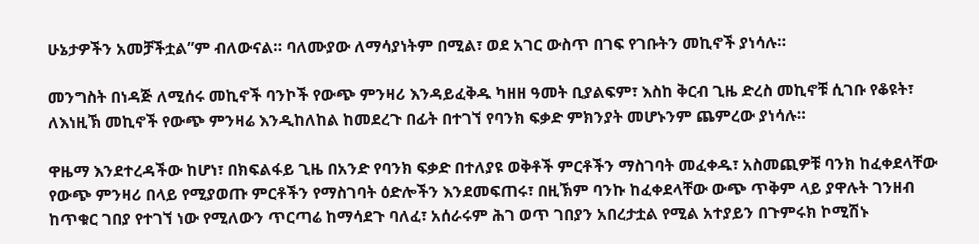ሁኔታዎችን አመቻችቷል”ም ብለውናል። ባለሙያው ለማሳያነትም በሚል፣ ወደ አገር ውስጥ በገፍ የገቡትን መኪኖች ያነሳሉ።

መንግስት በነዳጅ ለሚሰሩ መኪኖች ባንኮች የውጭ ምንዛሪ እንዳይፈቅዱ ካዘዘ ዓመት ቢያልፍም፣ እስከ ቅርብ ጊዜ ድረስ መኪኖቹ ሲገቡ የቆዩት፣ ለእነዚኽ መኪኖች የውጭ ምንዛሬ እንዲከለከል ከመደረጉ በፊት በተገኘ የባንክ ፍቃድ ምክንያት መሆኑንም ጨምረው ያነሳሉ።

ዋዜማ እንደተረዳችው ከሆነ፣ በክፍልፋይ ጊዜ በአንድ የባንክ ፍቃድ በተለያዩ ወቅቶች ምርቶችን ማስገባት መፈቀዱ፣ አስመጪዎቹ ባንክ ከፈቀደላቸው የውጭ ምንዛሪ በላይ የሚያወጡ ምርቶችን የማስገባት ዕድሎችን እንደመፍጠሩ፣ በዚኽም ባንኩ ከፈቀደላቸው ውጭ ጥቅም ላይ ያዋሉት ገንዘብ ከጥቁር ገበያ የተገኘ ነው የሚለውን ጥርጣሬ ከማሳደጉ ባለፈ፣ አሰራሩም ሕገ ወጥ ገበያን አበረታቷል የሚል አተያይን በጉምሩክ ኮሚሽኑ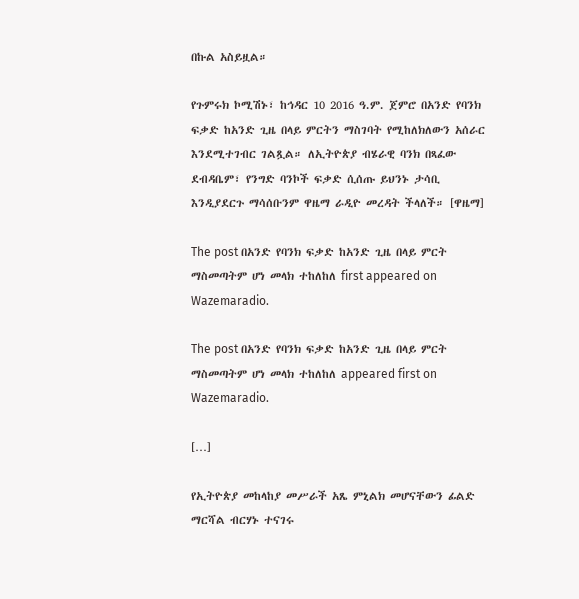በኩል አስይዟል።

የጉምሩክ ኮሚሽኑ፣ ከኅዳር 10 2016 ዓ.ም. ጀምሮ በአንድ የባንክ ፍቃድ ከአንድ ጊዜ በላይ ምርትን ማስገባት የሚከለክለውን አሰራር እንደሚተገብር ገልጿል። ለኢትዮጵያ ብሄራዊ ባንክ በጻፈው ደብዳቤም፣ የንግድ ባንኮች ፍቃድ ሲሰጡ ይህንኑ ታሳቢ እንዲያደርጉ ማሳሰቡንም ዋዜማ ራዲዮ መረዳት ችላለች። [ዋዜማ]

The post በአንድ የባንክ ፍቃድ ከአንድ ጊዜ በላይ ምርት ማስመጣትም ሆነ መላክ ተከለከለ first appeared on Wazemaradio.

The post በአንድ የባንክ ፍቃድ ከአንድ ጊዜ በላይ ምርት ማስመጣትም ሆነ መላክ ተከለከለ appeared first on Wazemaradio.

[…]

የኢትዮጵያ መከላከያ መሥራች አጼ ምኒልክ መሆናቸውን ፊልድ ማርሻል ብርሃኑ ተናገሩ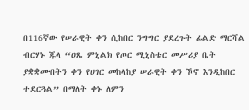በ116ኛው የሠራዊት ቀን ሲከበር ንግግር ያደረጉት ፊልድ ማርሻል ብርሃኑ ጁላ “ዐጼ ምኒልክ የጦር ሚኒስቴር መሥሪያ ቤት ያቋቋሙበትን ቀን የሀገር መከላከያ ሠራዊት ቀን ኾኖ እንዲከበር ተደርጓል” በማለት ቀኑ ለምን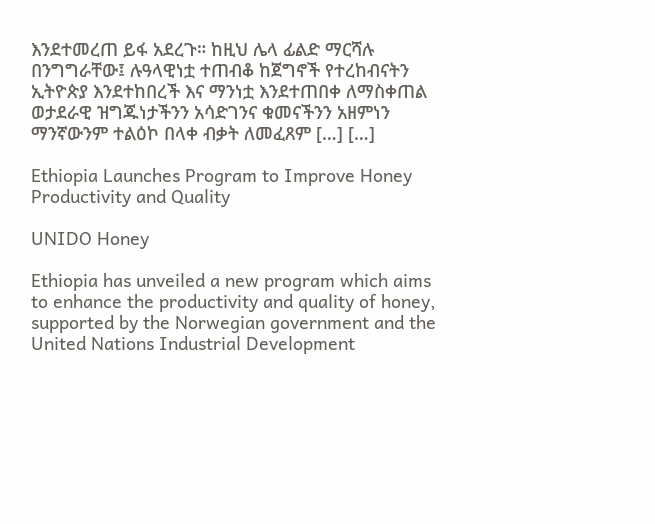እንደተመረጠ ይፋ አደረጉ። ከዚህ ሌላ ፊልድ ማርሻሉ በንግግራቸው፤ ሉዓላዊነቷ ተጠብቆ ከጀግኖች የተረከብናትን ኢትዮጵያ እንደተከበረች እና ማንነቷ እንደተጠበቀ ለማስቀጠል ወታደራዊ ዝግጁነታችንን አሳድገንና ቁመናችንን አዘምነን ማንኛውንም ተልዕኮ በላቀ ብቃት ለመፈጸም […] […]

Ethiopia Launches Program to Improve Honey Productivity and Quality

UNIDO Honey

Ethiopia has unveiled a new program which aims to enhance the productivity and quality of honey, supported by the Norwegian government and the United Nations Industrial Development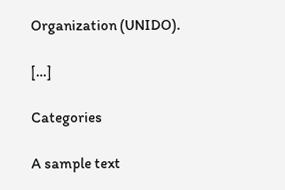Organization (UNIDO).

[…]

Categories

A sample text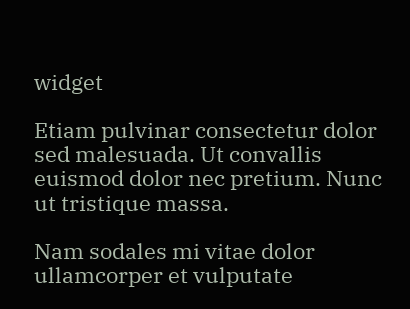widget

Etiam pulvinar consectetur dolor sed malesuada. Ut convallis euismod dolor nec pretium. Nunc ut tristique massa.

Nam sodales mi vitae dolor ullamcorper et vulputate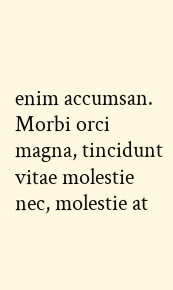enim accumsan. Morbi orci magna, tincidunt vitae molestie nec, molestie at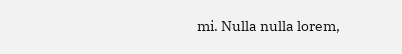mi. Nulla nulla lorem,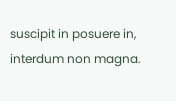suscipit in posuere in, interdum non magna.